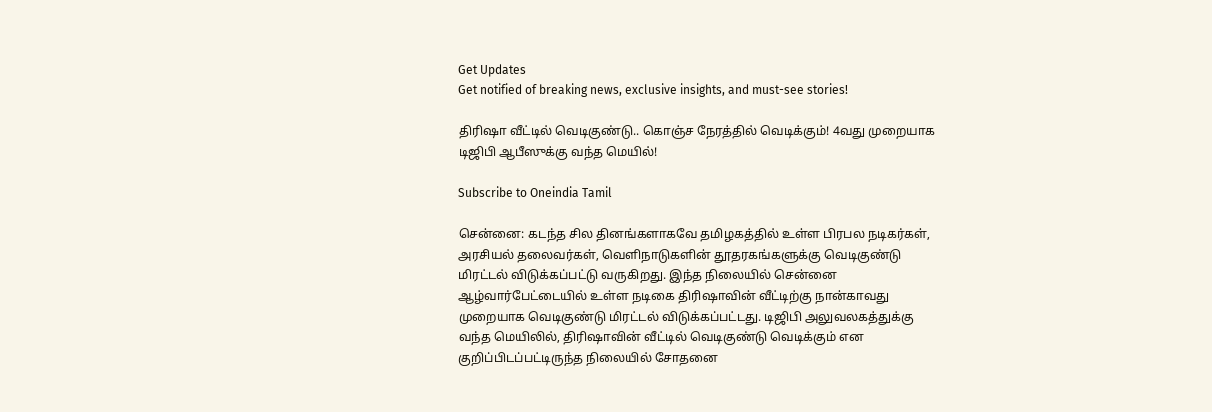Get Updates
Get notified of breaking news, exclusive insights, and must-see stories!

திரிஷா வீட்டில் வெடிகுண்டு.. கொஞ்ச நேரத்தில் வெடிக்கும்! 4வது முறையாக டிஜிபி ஆபீஸுக்கு வந்த மெயில்!

Subscribe to Oneindia Tamil

சென்னை: கடந்த சில தினங்களாகவே தமிழகத்தில் உள்ள பிரபல நடிகர்கள், அரசியல் தலைவர்கள், வெளிநாடுகளின் தூதரகங்களுக்கு வெடிகுண்டு மிரட்டல் விடுக்கப்பட்டு வருகிறது. இந்த நிலையில் சென்னை ஆழ்வார்பேட்டையில் உள்ள நடிகை திரிஷாவின் வீட்டிற்கு நான்காவது முறையாக வெடிகுண்டு மிரட்டல் விடுக்கப்பட்டது. டிஜிபி அலுவலகத்துக்கு வந்த மெயிலில், திரிஷாவின் வீட்டில் வெடிகுண்டு வெடிக்கும் என குறிப்பிடப்பட்டிருந்த நிலையில் சோதனை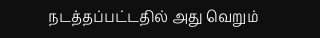நடத்தப்பட்டதில் அது வெறும்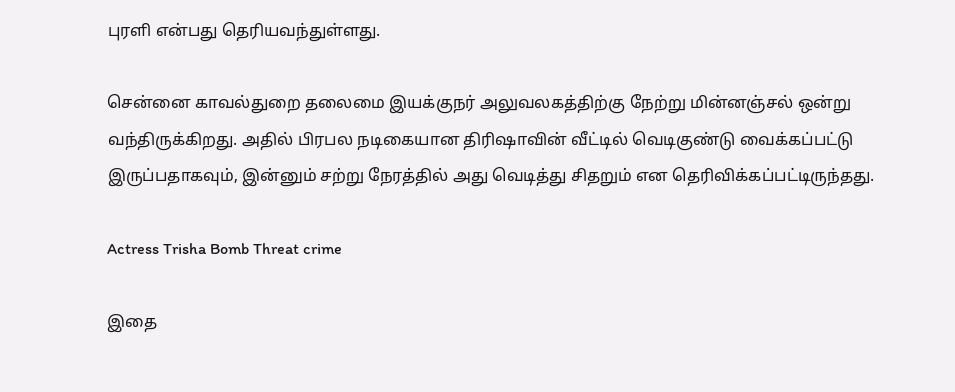புரளி என்பது தெரியவந்துள்ளது.

சென்னை காவல்துறை தலைமை இயக்குநர் அலுவலகத்திற்கு நேற்று மின்னஞ்சல் ஒன்று வந்திருக்கிறது. அதில் பிரபல நடிகையான திரிஷாவின் வீட்டில் வெடிகுண்டு வைக்கப்பட்டு இருப்பதாகவும், இன்னும் சற்று நேரத்தில் அது வெடித்து சிதறும் என தெரிவிக்கப்பட்டிருந்தது.

Actress Trisha Bomb Threat crime

இதை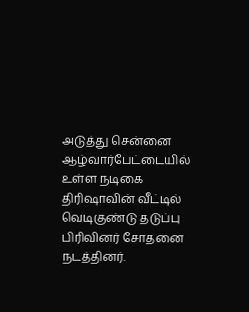அடுத்து சென்னை ஆழ்வார்பேட்டையில் உள்ள நடிகை திரிஷாவின் வீட்டில் வெடிகுண்டு தடுப்பு பிரிவினர் சோதனை நடத்தினர்.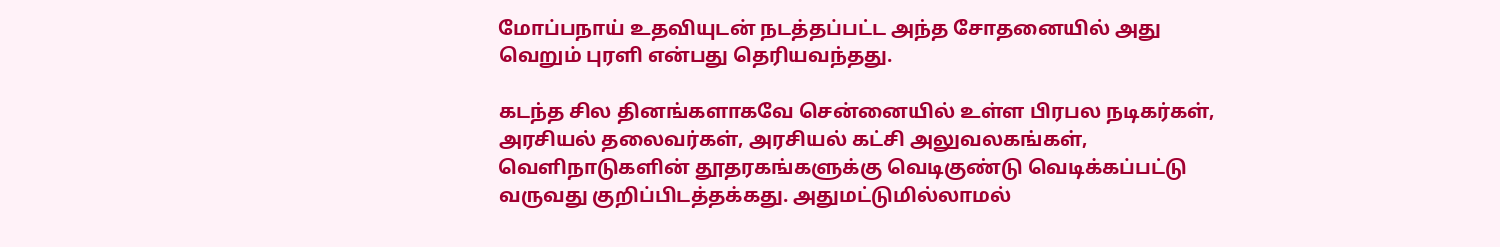மோப்பநாய் உதவியுடன் நடத்தப்பட்ட அந்த சோதனையில் அது வெறும் புரளி என்பது தெரியவந்தது.

கடந்த சில தினங்களாகவே சென்னையில் உள்ள பிரபல நடிகர்கள், அரசியல் தலைவர்கள், அரசியல் கட்சி அலுவலகங்கள், வெளிநாடுகளின் தூதரகங்களுக்கு வெடிகுண்டு வெடிக்கப்பட்டு வருவது குறிப்பிடத்தக்கது. அதுமட்டுமில்லாமல்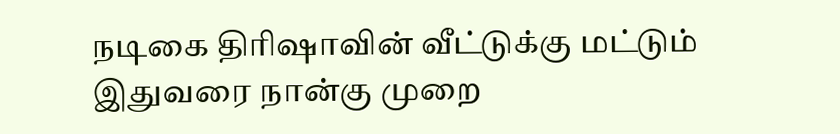நடிகை திரிஷாவின் வீட்டுக்கு மட்டும் இதுவரை நான்கு முறை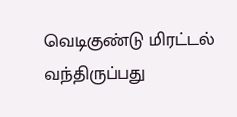வெடிகுண்டு மிரட்டல் வந்திருப்பது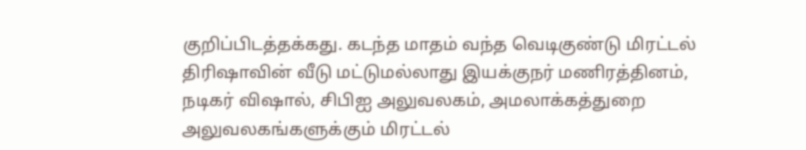குறிப்பிடத்தக்கது. கடந்த மாதம் வந்த வெடிகுண்டு மிரட்டல் திரிஷாவின் வீடு மட்டுமல்லாது இயக்குநர் மணிரத்தினம், நடிகர் விஷால், சிபிஐ அலுவலகம், அமலாக்கத்துறை அலுவலகங்களுக்கும் மிரட்டல்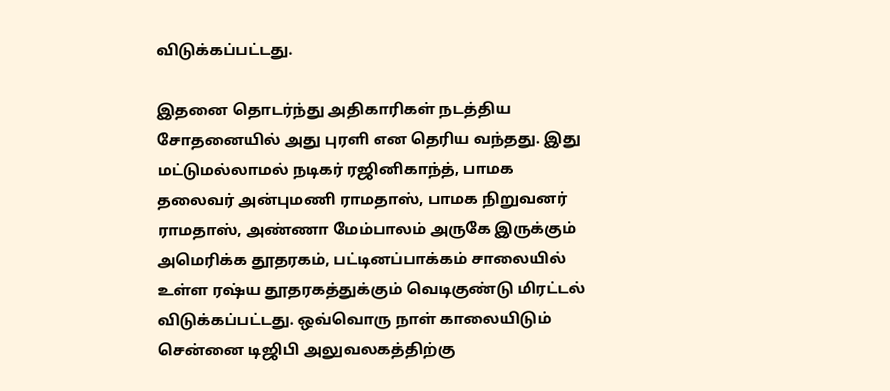விடுக்கப்பட்டது.

இதனை தொடர்ந்து அதிகாரிகள் நடத்திய சோதனையில் அது புரளி என தெரிய வந்தது. இது மட்டுமல்லாமல் நடிகர் ரஜினிகாந்த், பாமக தலைவர் அன்புமணி ராமதாஸ், பாமக நிறுவனர் ராமதாஸ், அண்ணா மேம்பாலம் அருகே இருக்கும் அமெரிக்க தூதரகம், பட்டினப்பாக்கம் சாலையில் உள்ள ரஷ்ய தூதரகத்துக்கும் வெடிகுண்டு மிரட்டல் விடுக்கப்பட்டது. ஒவ்வொரு நாள் காலையிடும் சென்னை டிஜிபி அலுவலகத்திற்கு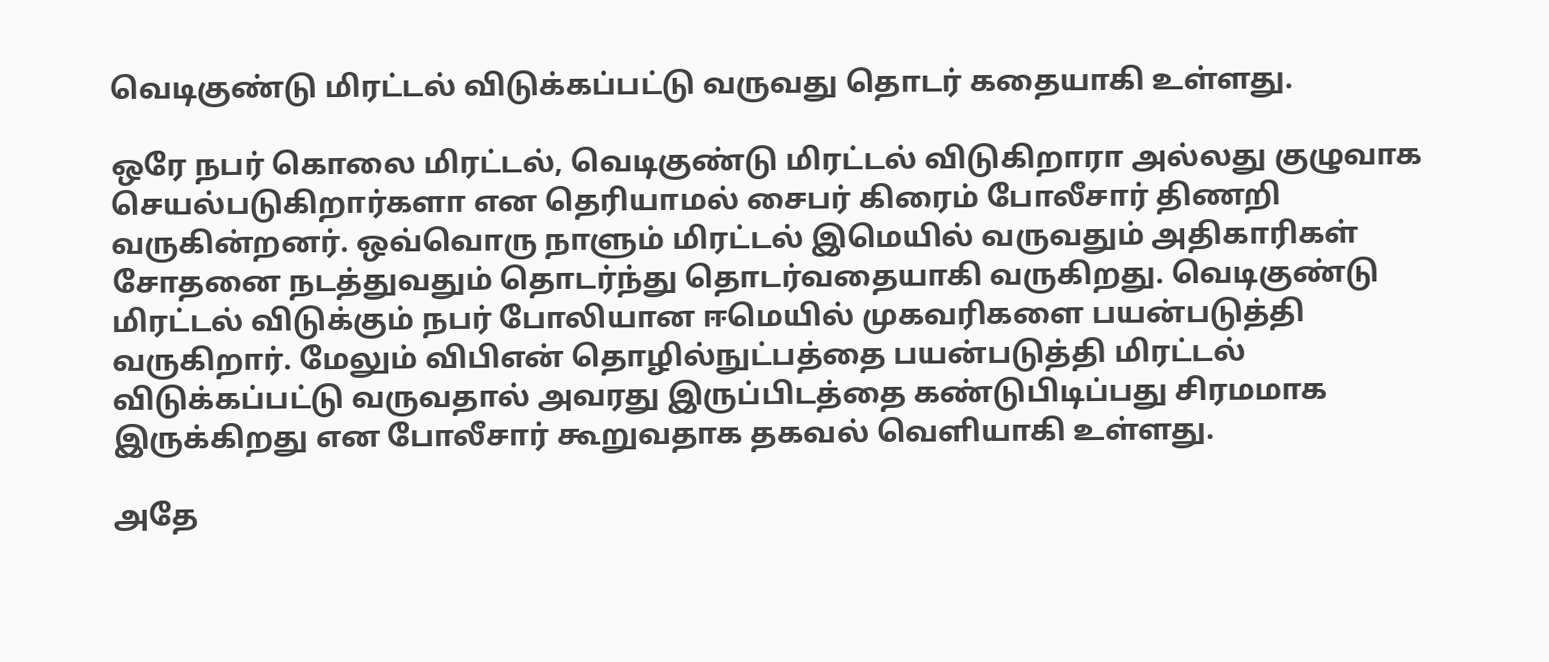வெடிகுண்டு மிரட்டல் விடுக்கப்பட்டு வருவது தொடர் கதையாகி உள்ளது.

ஒரே நபர் கொலை மிரட்டல், வெடிகுண்டு மிரட்டல் விடுகிறாரா அல்லது குழுவாக செயல்படுகிறார்களா என தெரியாமல் சைபர் கிரைம் போலீசார் திணறி வருகின்றனர். ஒவ்வொரு நாளும் மிரட்டல் இமெயில் வருவதும் அதிகாரிகள் சோதனை நடத்துவதும் தொடர்ந்து தொடர்வதையாகி வருகிறது. வெடிகுண்டு மிரட்டல் விடுக்கும் நபர் போலியான ஈமெயில் முகவரிகளை பயன்படுத்தி வருகிறார். மேலும் விபிஎன் தொழில்நுட்பத்தை பயன்படுத்தி மிரட்டல் விடுக்கப்பட்டு வருவதால் அவரது இருப்பிடத்தை கண்டுபிடிப்பது சிரமமாக இருக்கிறது என போலீசார் கூறுவதாக தகவல் வெளியாகி உள்ளது.

அதே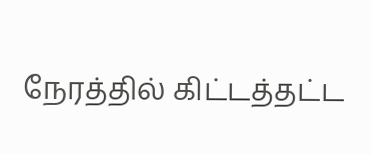நேரத்தில் கிட்டத்தட்ட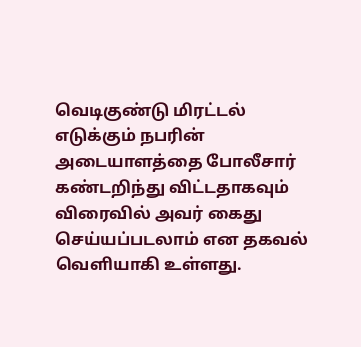வெடிகுண்டு மிரட்டல் எடுக்கும் நபரின் அடையாளத்தை போலீசார் கண்டறிந்து விட்டதாகவும் விரைவில் அவர் கைது செய்யப்படலாம் என தகவல் வெளியாகி உள்ளது.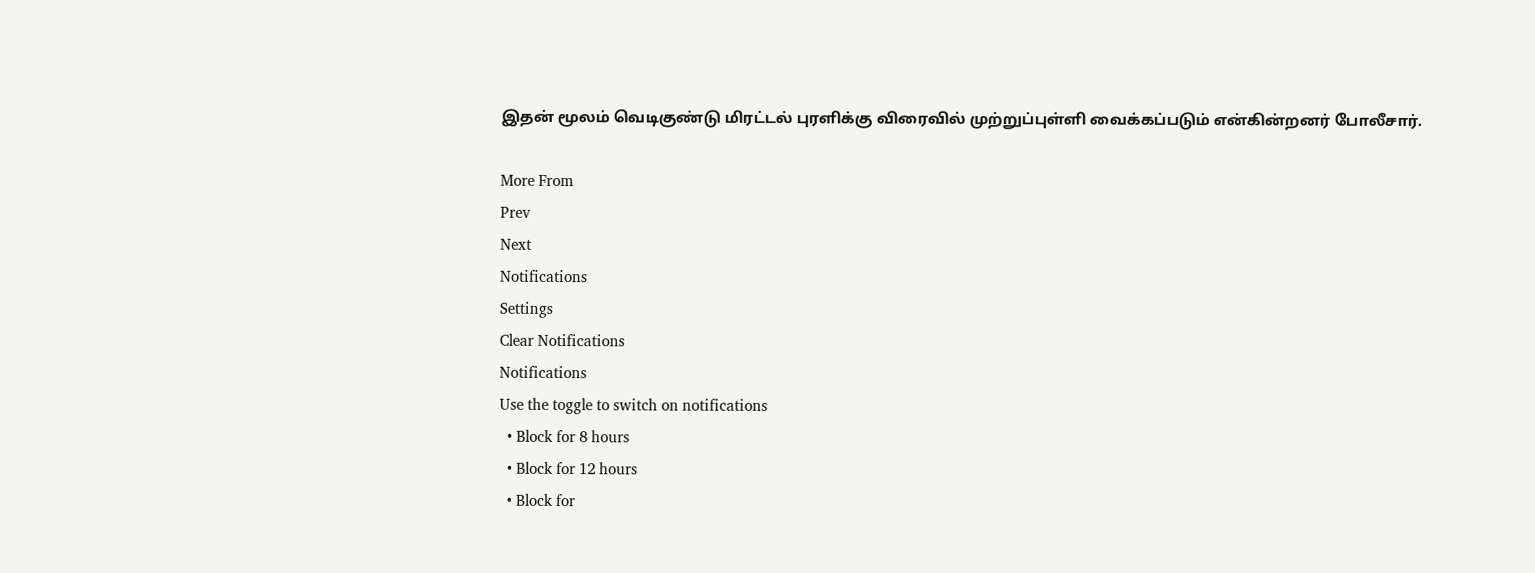இதன் மூலம் வெடிகுண்டு மிரட்டல் புரளிக்கு விரைவில் முற்றுப்புள்ளி வைக்கப்படும் என்கின்றனர் போலீசார்.

More From
Prev
Next
Notifications
Settings
Clear Notifications
Notifications
Use the toggle to switch on notifications
  • Block for 8 hours
  • Block for 12 hours
  • Block for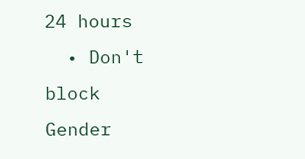24 hours
  • Don't block
Gender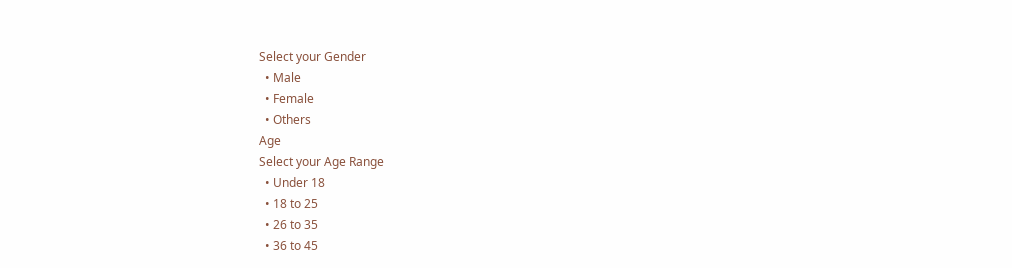Select your Gender
  • Male
  • Female
  • Others
Age
Select your Age Range
  • Under 18
  • 18 to 25
  • 26 to 35
  • 36 to 45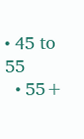• 45 to 55
  • 55+